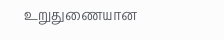உறுதுணையான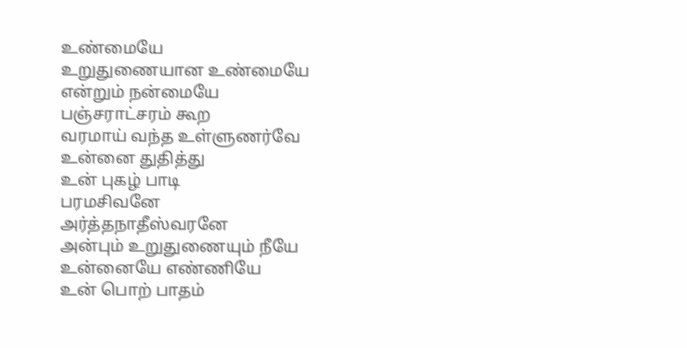உண்மையே
உறுதுணையான உண்மையே
என்றும் நன்மையே
பஞ்சராட்சரம் கூற
வரமாய் வந்த உள்ளுணர்வே
உன்னை துதித்து
உன் புகழ் பாடி
பரமசிவனே
அர்த்தநாதீஸ்வரனே
அன்பும் உறுதுணையும் நீயே
உன்னையே எண்ணியே
உன் பொற் பாதம்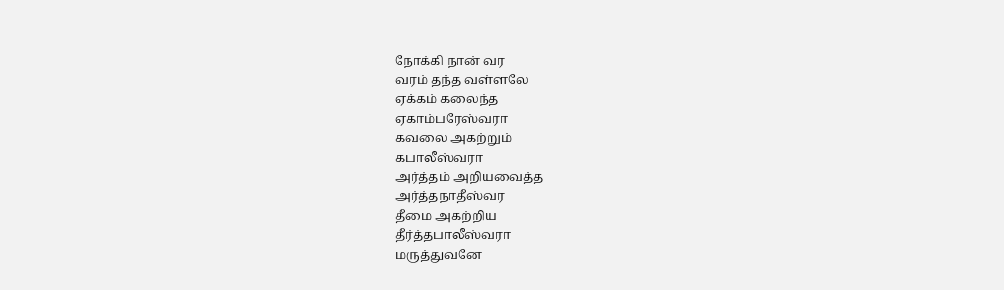நோக்கி நான் வர
வரம் தந்த வள்ளலே
ஏக்கம் கலைந்த
ஏகாம்பரேஸ்வரா
கவலை அகற்றும்
கபாலீஸ்வரா
அர்த்தம் அறியவைத்த
அர்த்தநாதீஸ்வர
தீமை அகற்றிய
தீர்த்தபாலீஸ்வரா
மருத்துவனே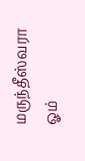மருந்தீஸ்வரா
ஓம்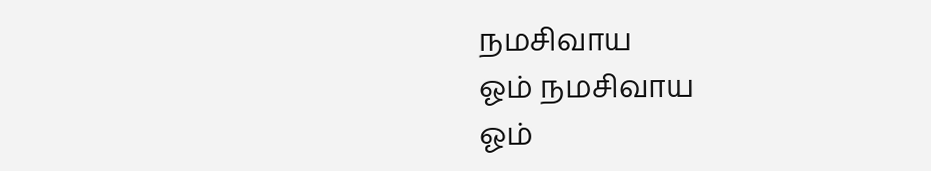நமசிவாய
ஓம் நமசிவாய
ஓம்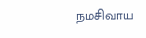நமசிவாய